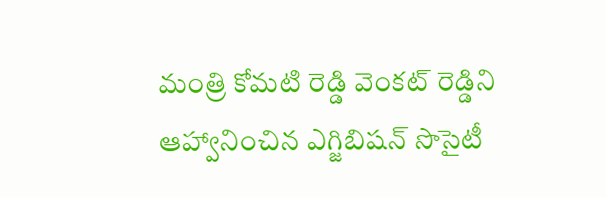మంత్రి కోమటి రెడ్డి వెంకట్ రెడ్డిని ఆహ్వానించిన ఎగ్జిబిషన్ సొసైటీ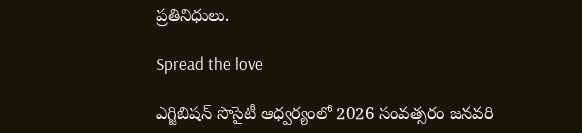ప్రతినిధులు.

Spread the love

ఎగ్జిబిషన్ సొసైటీ ఆధ్వర్యంలో 2026 సంవత్సరం జనవరి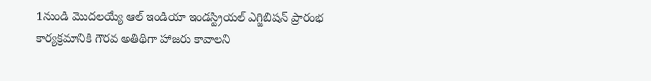1నుండి మొదలయ్యే ఆల్ ఇండియా ఇండస్ట్రియల్ ఎగ్జిబిషన్ ప్రారంభ కార్యక్రమానికి గౌరవ అతిథిగా హాజరు కావాలని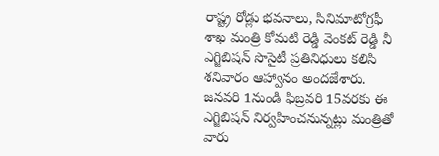రాష్ట్ర రోడ్లు భవనాలు, సినిమాటోగ్రఫీ శాఖ మంత్రి కోమటి రెడ్డి వెంకట్ రెడ్డి నీ ఎగ్జిబిషన్ సొసైటీ ప్రతినిధులు కలిసి శనివారం ఆహ్వానం అందజేశారు.
జనవరి 1నుండి ఫిబ్రవరి 15వరకు ఈ ఎగ్జిబిషన్ నిర్వహించనున్నట్లు మంత్రితో వారు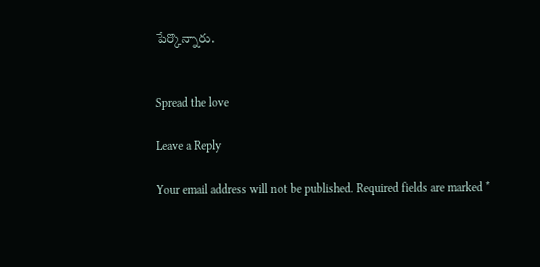పేర్కొన్నారు.


Spread the love

Leave a Reply

Your email address will not be published. Required fields are marked *